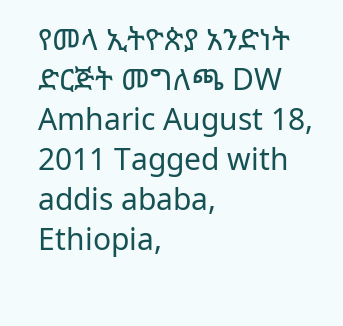የመላ ኢትዮጵያ አንድነት ድርጅት መግለጫ DW Amharic August 18, 2011 Tagged with addis ababa, Ethiopia,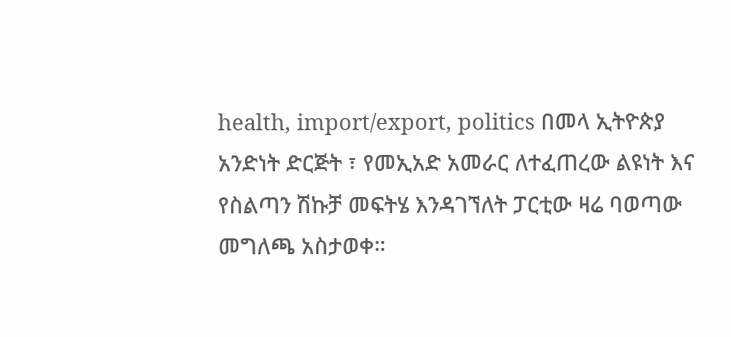health, import/export, politics በመላ ኢትዮጵያ አንድነት ድርጅት ፣ የመኢአድ አመራር ለተፈጠረው ልዩነት እና የስልጣን ሽኩቻ መፍትሄ እንዳገኘለት ፓርቲው ዛሬ ባወጣው መግለጫ አስታወቀ።